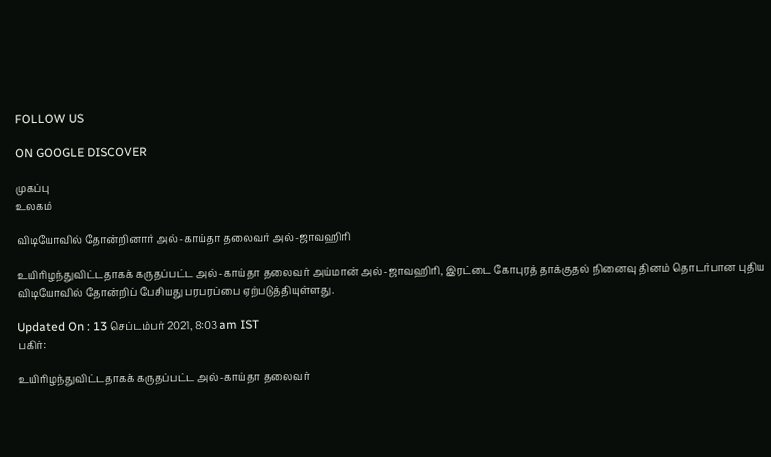FOLLOW US

ON GOOGLE DISCOVER

முகப்பு
உலகம்

விடியோவில் தோன்றினார் அல்-காய்தா தலைவர் அல்-ஜாவஹிரி

உயிரிழந்துவிட்டதாகக் கருதப்பட்ட அல்-காய்தா தலைவர் அய்மான் அல்-ஜாவஹிரி, இரட்டை கோபுரத் தாக்குதல் நினைவு தினம் தொடர்பான புதிய விடியோவில் தோன்றிப் பேசியது பரபரப்பை ஏற்படுத்தியுள்ளது.

Updated On : 13 செப்டம்பர் 2021, 8:03 am IST
பகிர்:

உயிரிழந்துவிட்டதாகக் கருதப்பட்ட அல்-காய்தா தலைவர்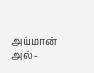அய்மான் அல்-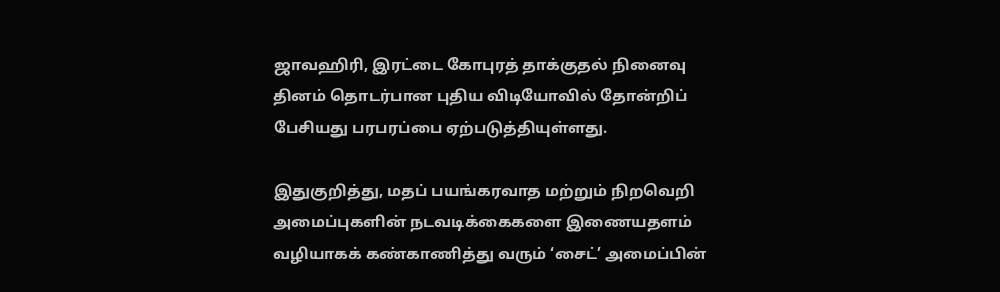ஜாவஹிரி, இரட்டை கோபுரத் தாக்குதல் நினைவு தினம் தொடர்பான புதிய விடியோவில் தோன்றிப் பேசியது பரபரப்பை ஏற்படுத்தியுள்ளது.

இதுகுறித்து, மதப் பயங்கரவாத மற்றும் நிறவெறி அமைப்புகளின் நடவடிக்கைகளை இணையதளம் வழியாகக் கண்காணித்து வரும் ‘சைட்’ அமைப்பின்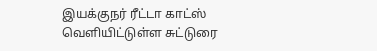இயக்குநர் ரீட்டா காட்ஸ் வெளியிட்டுள்ள சுட்டுரை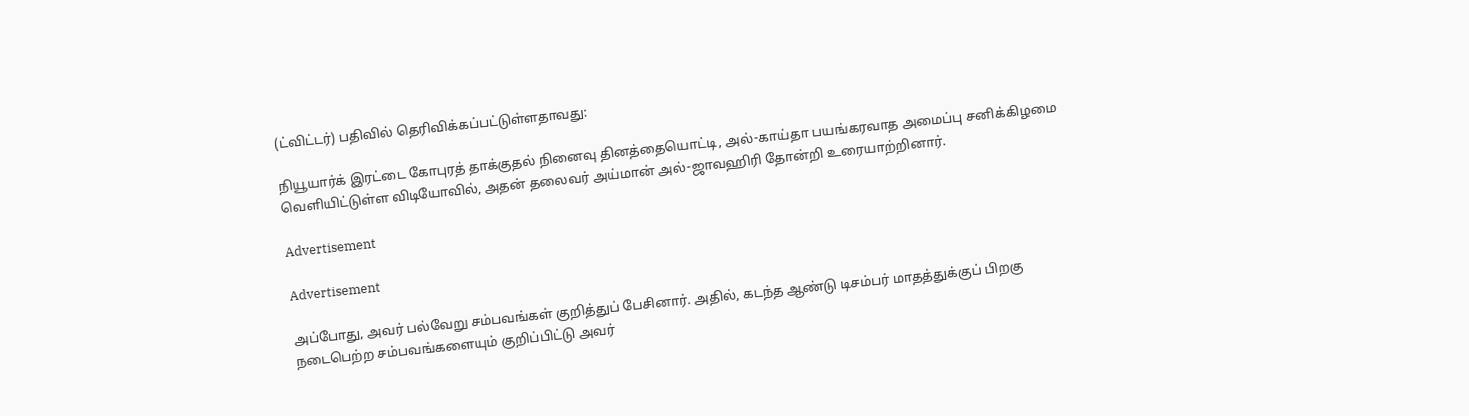(ட்விட்டர்) பதிவில் தெரிவிக்கப்பட்டுள்ளதாவது:

நியூயார்க் இரட்டை கோபுரத் தாக்குதல் நினைவு தினத்தையொட்டி, அல்-காய்தா பயங்கரவாத அமைப்பு சனிக்கிழமை வெளியிட்டுள்ள விடியோவில், அதன் தலைவர் அய்மான் அல்-ஜாவஹிரி தோன்றி உரையாற்றினார்.

Advertisement

Advertisement

அப்போது, அவர் பல்வேறு சம்பவங்கள் குறித்துப் பேசினார். அதில், கடந்த ஆண்டு டிசம்பர் மாதத்துக்குப் பிறகு நடைபெற்ற சம்பவங்களையும் குறிப்பிட்டு அவர்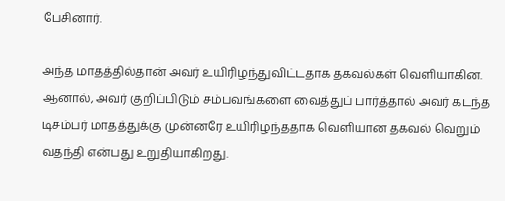பேசினார்.

அந்த மாதத்தில்தான் அவர் உயிரிழந்துவிட்டதாக தகவல்கள் வெளியாகின. ஆனால், அவர் குறிப்பிடும் சம்பவங்களை வைத்துப் பார்த்தால் அவர் கடந்த டிசம்பர் மாதத்துக்கு முன்னரே உயிரிழந்ததாக வெளியான தகவல் வெறும் வதந்தி என்பது உறுதியாகிறது.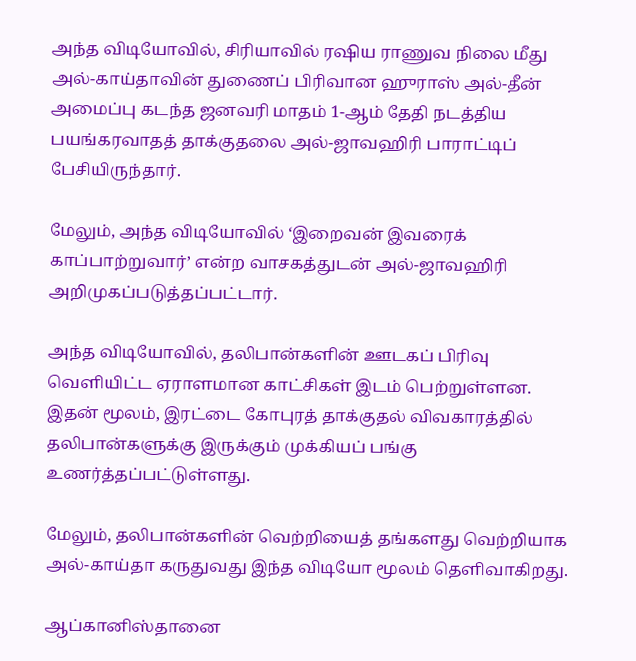அந்த விடியோவில், சிரியாவில் ரஷிய ராணுவ நிலை மீது அல்-காய்தாவின் துணைப் பிரிவான ஹுராஸ் அல்-தீன் அமைப்பு கடந்த ஜனவரி மாதம் 1-ஆம் தேதி நடத்திய பயங்கரவாதத் தாக்குதலை அல்-ஜாவஹிரி பாராட்டிப் பேசியிருந்தார்.

மேலும், அந்த விடியோவில் ‘இறைவன் இவரைக் காப்பாற்றுவார்’ என்ற வாசகத்துடன் அல்-ஜாவஹிரி அறிமுகப்படுத்தப்பட்டார்.

அந்த விடியோவில், தலிபான்களின் ஊடகப் பிரிவு வெளியிட்ட ஏராளமான காட்சிகள் இடம் பெற்றுள்ளன. இதன் மூலம், இரட்டை கோபுரத் தாக்குதல் விவகாரத்தில் தலிபான்களுக்கு இருக்கும் முக்கியப் பங்கு உணர்த்தப்பட்டுள்ளது.

மேலும், தலிபான்களின் வெற்றியைத் தங்களது வெற்றியாக அல்-காய்தா கருதுவது இந்த விடியோ மூலம் தெளிவாகிறது.

ஆப்கானிஸ்தானை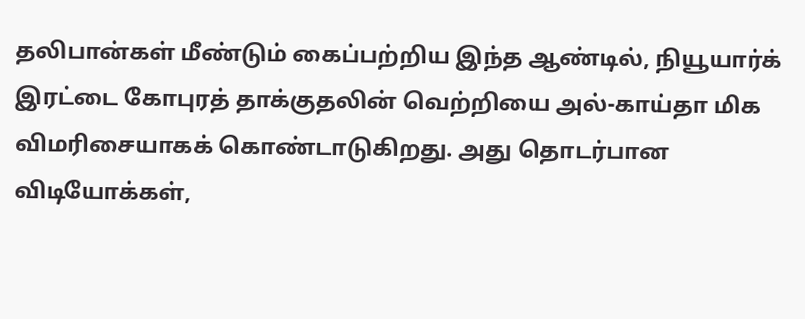தலிபான்கள் மீண்டும் கைப்பற்றிய இந்த ஆண்டில், நியூயார்க் இரட்டை கோபுரத் தாக்குதலின் வெற்றியை அல்-காய்தா மிக விமரிசையாகக் கொண்டாடுகிறது. அது தொடர்பான விடியோக்கள்,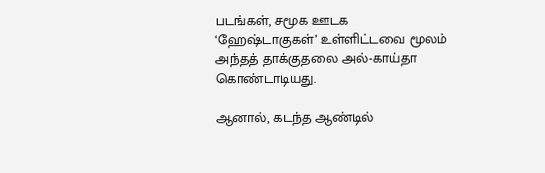படங்கள், சமூக ஊடக ‘ஹேஷ்டாகுகள்’ உள்ளிட்டவை மூலம் அந்தத் தாக்குதலை அல்-காய்தா கொண்டாடியது.

ஆனால், கடந்த ஆண்டில்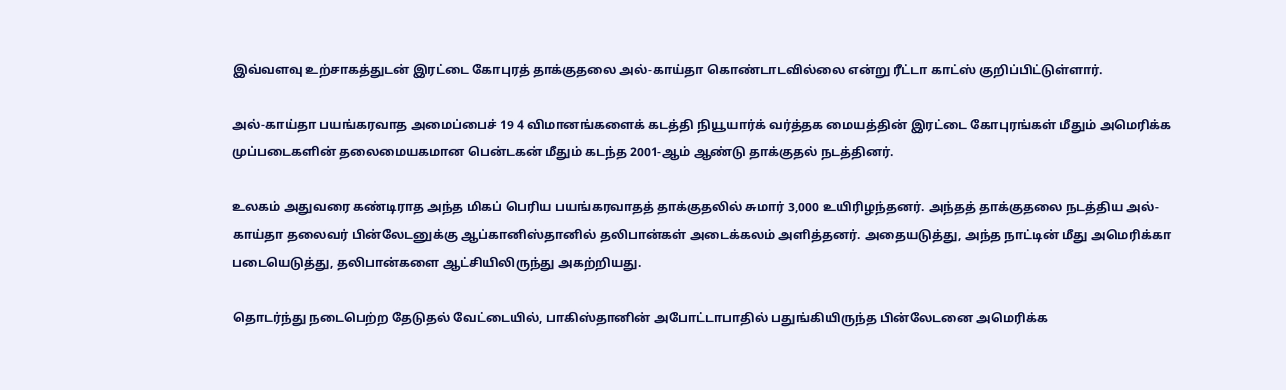இவ்வளவு உற்சாகத்துடன் இரட்டை கோபுரத் தாக்குதலை அல்-காய்தா கொண்டாடவில்லை என்று ரீட்டா காட்ஸ் குறிப்பிட்டுள்ளார்.

அல்-காய்தா பயங்கரவாத அமைப்பைச் 19 4 விமானங்களைக் கடத்தி நியூயார்க் வர்த்தக மையத்தின் இரட்டை கோபுரங்கள் மீதும் அமெரிக்க முப்படைகளின் தலைமையகமான பென்டகன் மீதும் கடந்த 2001-ஆம் ஆண்டு தாக்குதல் நடத்தினர்.

உலகம் அதுவரை கண்டிராத அந்த மிகப் பெரிய பயங்கரவாதத் தாக்குதலில் சுமார் 3,000 உயிரிழந்தனர். அந்தத் தாக்குதலை நடத்திய அல்-காய்தா தலைவர் பின்லேடனுக்கு ஆப்கானிஸ்தானில் தலிபான்கள் அடைக்கலம் அளித்தனர். அதையடுத்து, அந்த நாட்டின் மீது அமெரிக்கா படையெடுத்து, தலிபான்களை ஆட்சியிலிருந்து அகற்றியது.

தொடர்ந்து நடைபெற்ற தேடுதல் வேட்டையில், பாகிஸ்தானின் அபோட்டாபாதில் பதுங்கியிருந்த பின்லேடனை அமெரிக்க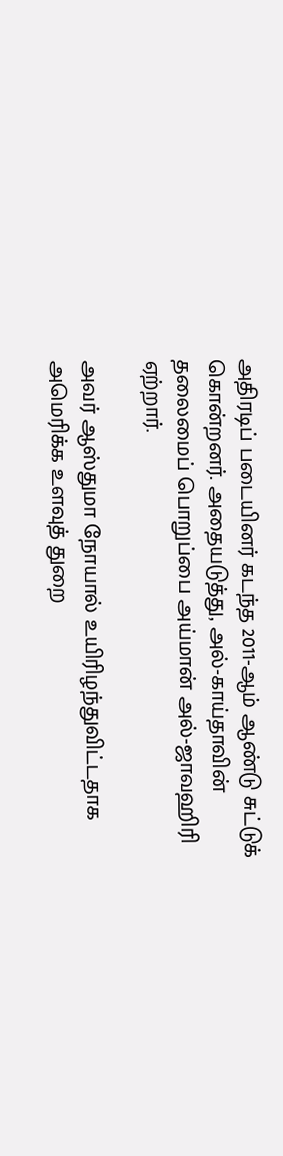அதிரடிப் படையினர் கடந்த 2011-ஆம் ஆண்டு சுட்டுக் கொன்றனர். அதையடுத்து, அல்-காய்தாவின் தலைமைப் பொறுப்பை அய்மான் அல்-ஜாவஹிரி ஏற்றார்.

அவர் ஆஸ்துமா நோயால் உயிரிழந்துவிட்டதாக அமெரிக்க உளவுத் துறை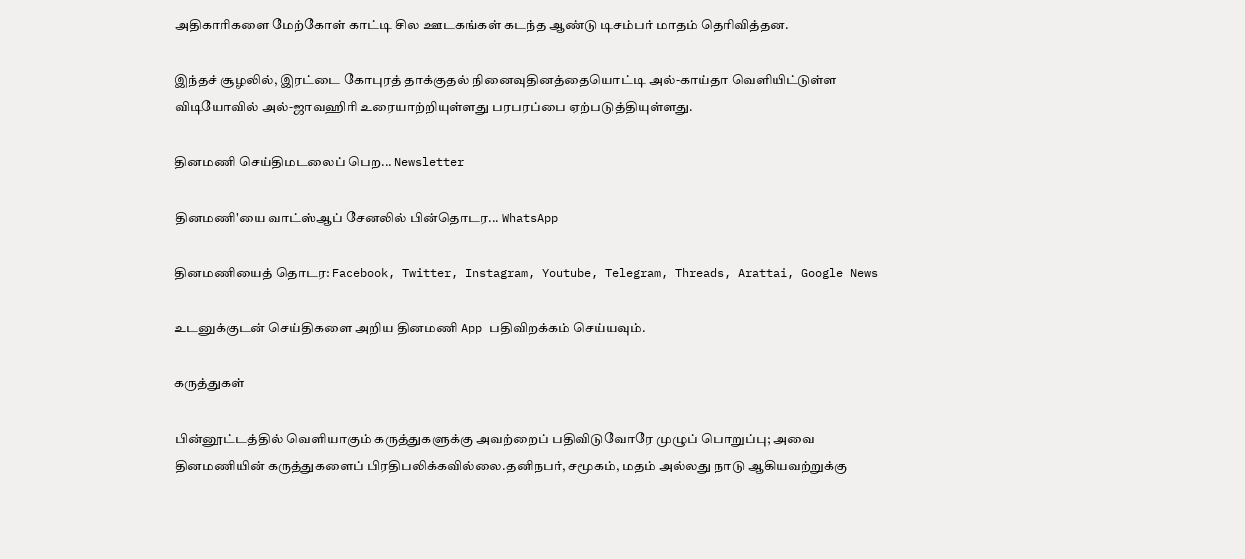அதிகாரிகளை மேற்கோள் காட்டி சில ஊடகங்கள் கடந்த ஆண்டு டிசம்பர் மாதம் தெரிவித்தன.

இந்தச் சூழலில், இரட்டை கோபுரத் தாக்குதல் நினைவுதினத்தையொட்டி அல்-காய்தா வெளியிட்டுள்ள விடியோவில் அல்-ஜாவஹிரி உரையாற்றியுள்ளது பரபரப்பை ஏற்படுத்தியுள்ளது.

தினமணி செய்திமடலைப் பெற... Newsletter

தினமணி'யை வாட்ஸ்ஆப் சேனலில் பின்தொடர... WhatsApp

தினமணியைத் தொடர: Facebook, Twitter, Instagram, Youtube, Telegram, Threads, Arattai, Google News

உடனுக்குடன் செய்திகளை அறிய தினமணி App பதிவிறக்கம் செய்யவும்.

கருத்துகள்

பின்னூட்டத்தில் வெளியாகும் கருத்துகளுக்கு அவற்றைப் பதிவிடுவோரே முழுப் பொறுப்பு; அவை தினமணியின் கருத்துகளைப் பிரதிபலிக்கவில்லை.தனிநபர், சமூகம், மதம் அல்லது நாடு ஆகியவற்றுக்கு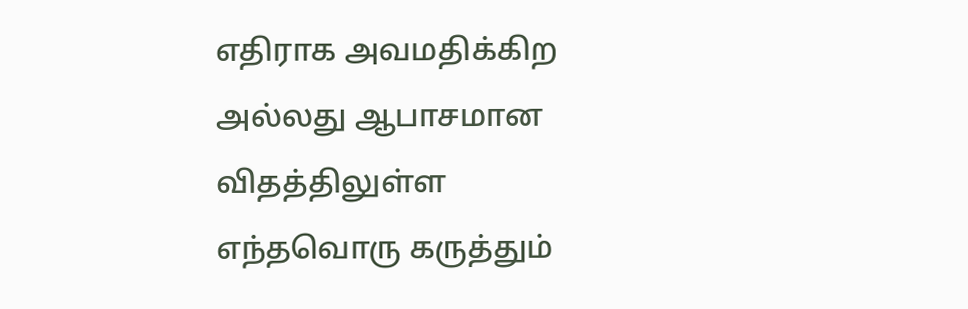எதிராக அவமதிக்கிற அல்லது ஆபாசமான விதத்திலுள்ள எந்தவொரு கருத்தும்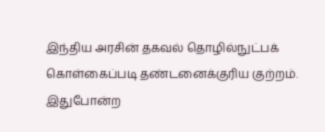இந்திய அரசின் தகவல் தொழில்நுட்பக் கொள்கைப்படி தண்டனைக்குரிய குற்றம். இதுபோன்ற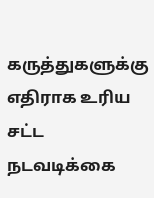கருத்துகளுக்கு எதிராக உரிய சட்ட நடவடிக்கை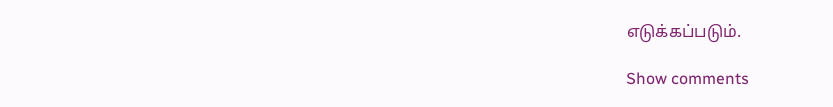எடுக்கப்படும்.

Show comments